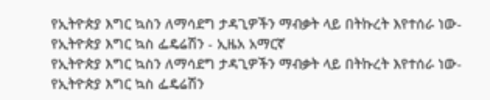የኢትዮጵያ እግር ኳስን ለማሳደግ ታዳጊዎችን ማብቃት ላይ በትኩረት እየተሰራ ነው-የኢትዮጵያ እግር ኳስ ፌዴሬሽን - ኢዜአ አማርኛ
የኢትዮጵያ እግር ኳስን ለማሳደግ ታዳጊዎችን ማብቃት ላይ በትኩረት እየተሰራ ነው-የኢትዮጵያ እግር ኳስ ፌዴሬሽን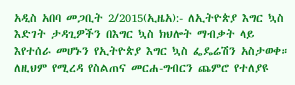አዲስ አበባ መጋቢት 2/2015(ኢዜአ):- ለኢትዮጵያ እግር ኳስ እድገት ታዳጊዎችን በእግር ኳስ ክህሎት ማብቃት ላይ እየተሰራ መሆኑን የኢትዮጵያ እግር ኳስ ፌዴሬሽን አስታወቀ።
ለዚህም የሚረዳ የስልጠና መርሐ-ግብርን ጨምሮ የተለያዩ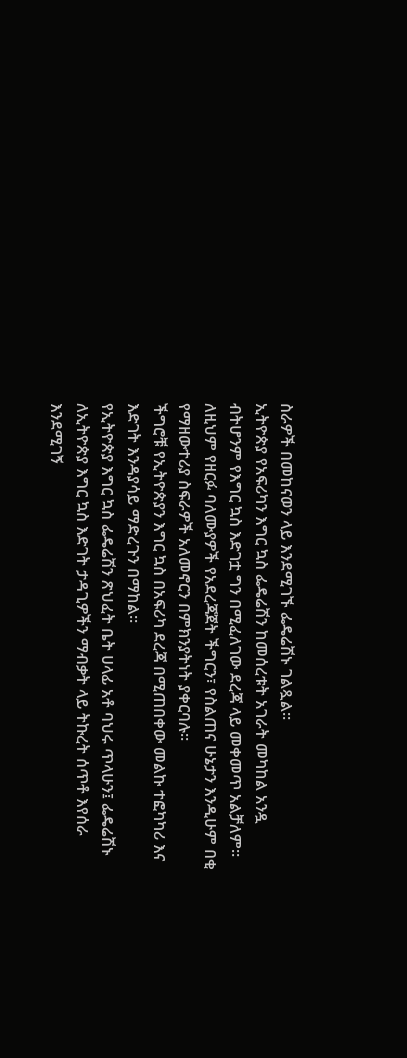ስራዎች በመከናወን ላይ እንደሚገኙ ፌዴሬሽኑ ገልጿል።
ኢትዮጵያ የአፍሪካን እግር ኳስ ፌዴሬሽን ከመሰረቱት አገራት መካከል አንዷ ብትሆንም የእግር ኳስ እድገቷ ግን በሚፈለገው ደረጃ ላይ መቀመጥ አልቻለም።
ለዚህም የዘርፉ ባለሙያዎች የአደረጃጀት ችግርን፣ የስልጠና ሁኔታን እንዲሁም በቂ የማዘውተሪያ ስፍራዎች አለመኖርን በምክንያትነት ያቀርባሉ።
ችግሮቹ የኢትዮጵያን እግር ኳስ በአፍሪካ ደረጃ በሚጠበቀው መልኩ ተፎካካሪ እና እድገት እንዳያሳይ ማድረጉን በማከል።
የኢትዮጵያ እግር ኳስ ፌዴሬሽን ጽህፈት ቤት ሀላፊ አቶ ባህሩ ጥላሁን፤ ፌዴሬሽኑ ለኢትዮጵያ እግር ኳስ እድገት ታዳጊዎችን ማብቃት ላይ ትኩረት ሰጥቶ እየሰራ እንደሚገኝ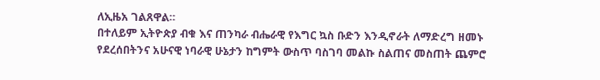ለኢዜአ ገልጸዋል።
በተለይም ኢትዮጵያ ብቁ እና ጠንካራ ብሔራዊ የእግር ኳስ ቡድን እንዲኖራት ለማድረግ ዘመኑ የደረሰበትንና አሁናዊ ነባራዊ ሁኔታን ከግምት ውስጥ ባስገባ መልኩ ስልጠና መስጠት ጨምሮ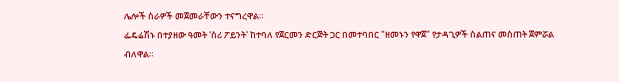ሌሎች ስራዎች መጀመራቸውን ተናግረዋል።
ፌዴሬሽኑ በተያዘው ዓመት 'ስሪ ፖይንት' ከተባለ የጀርመን ድርጅት ጋር በመተባበር "ዘመኑን የዋጀ" የታዳጊዎች ስልጠና መስጠት ጀምሯል ብለዋል።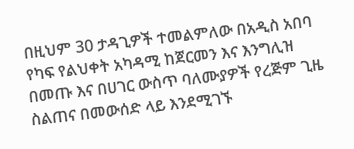በዚህም 30 ታዳጊዎች ተመልምለው በአዲስ አበባ የካፍ የልህቀት አካዳሚ ከጀርመን እና እንግሊዝ በመጡ እና በሀገር ውስጥ ባለሙያዎች የረጅም ጊዜ ስልጠና በመውሰድ ላይ እንደሚገኙ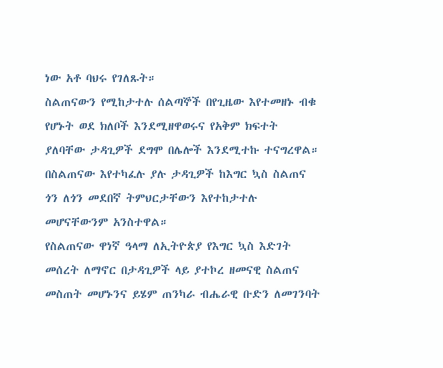ነው አቶ ባህሩ የገለጹት።
ስልጠናውን የሚከታተሉ ሰልጣኞች በየጊዜው እየተመዘኑ ብቁ የሆኑት ወደ ክለቦች እንደሚዘዋወሩና የአቅም ክፍተት ያለባቸው ታዳጊዎች ደግሞ በሌሎች እንደሚተኩ ተናግረዋል።
በስልጠናው እየተካፈሉ ያሉ ታዳጊዎች ከእግር ኳስ ስልጠና ጎን ለጎን መደበኛ ትምህርታቸውን እየተከታተሉ መሆናቸውንም አንስተዋል።
የስልጠናው ዋነኛ ዓላማ ለኢትዮጵያ የእግር ኳስ እድገት መሰረት ለማኖር በታዳጊዎች ላይ ያተኮረ ዘመናዊ ስልጠና መስጠት መሆኑንና ይሄም ጠንካራ ብሔራዊ ቡድን ለመገንባት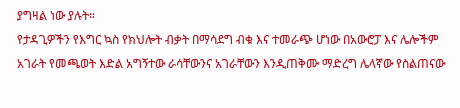ያግዛል ነው ያሉት።
የታዳጊዎችን የእግር ኳስ የክህሎት ብቃት በማሳደግ ብቁ እና ተመራጭ ሆነው በአውሮፓ እና ሌሎችም አገራት የመጫወት እድል አግኝተው ራሳቸውንና አገራቸውን እንዲጠቅሙ ማድረግ ሌላኛው የስልጠናው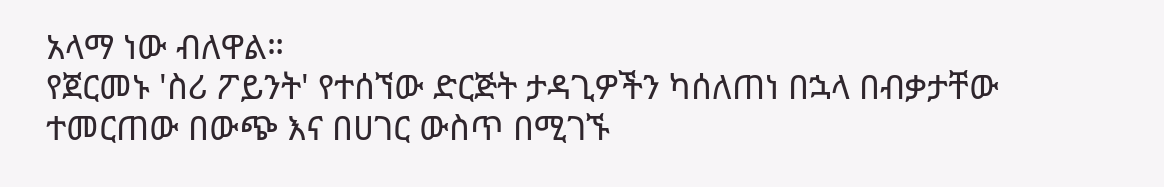አላማ ነው ብለዋል።
የጀርመኑ 'ስሪ ፖይንት' የተሰኘው ድርጅት ታዳጊዎችን ካሰለጠነ በኋላ በብቃታቸው ተመርጠው በውጭ እና በሀገር ውስጥ በሚገኙ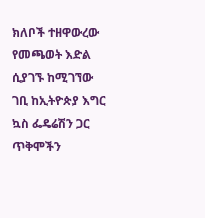ክለቦች ተዘዋውረው የመጫወት እድል ሲያገኙ ከሚገኘው ገቢ ከኢትዮጵያ እግር ኳስ ፌዴሬሽን ጋር ጥቅሞችን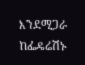እንደሚጋራ ከፌዴሬሽኑ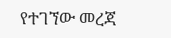የተገኘው መረጃ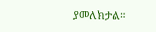ያመለክታል።